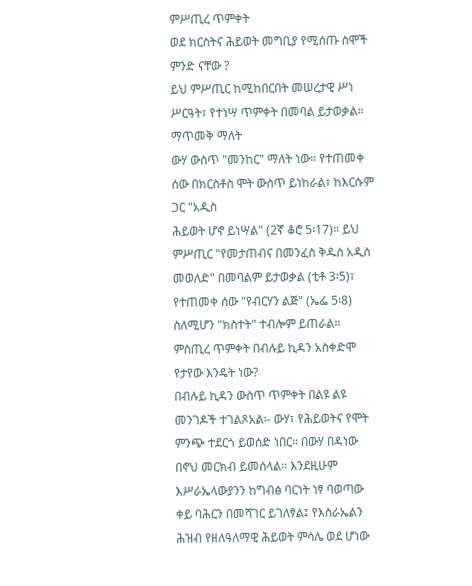ምሥጢረ ጥምቀት
ወደ ክርስትና ሕይወት መግቢያ የሚሰጡ ስሞች ምንድ ናቸው ?
ይህ ምሥጢር ከሚከበርበት መሠረታዊ ሥነ ሥርዓት፣ የተነሣ ጥምቀት በመባል ይታወቃል። ማጥመቅ ማለት
ውሃ ውስጥ "መንከር" ማለት ነው። የተጠመቀ ሰው በክርስቶስ ሞት ውስጥ ይነከራል፣ ከእርሱም ጋር "አዲስ
ሕይወት ሆኖ ይነሣል" (2ኛ ቆሮ 5፡17)። ይህ ምሥጢር "የመታጠብና በመንፈስ ቅዱስ አዲስ መወለድ" በመባልም ይታወቃል (ቲቶ 3፡5)፣ የተጠመቀ ሰው "የብርሃን ልጅ" (ኤፌ 5፡8) ስለሚሆን "ክስተት" ተብሎም ይጠራል።
ምስጢረ ጥምቀት በብሉይ ኪዳን አስቀድሞ የታየው እንዴት ነው?
በብሉይ ኪዳን ውስጥ ጥምቀት በልዩ ልዩ መንገዶች ተገልጾአል፡- ውሃ፣ የሕይወትና የሞት ምንጭ ተደርጎ ይወሰድ ነበር። በውሃ በዳነው በኖህ መርክብ ይመሰላል። እንደዚሁም እሥራኤላውያንን ከግብፅ ባርነት ነፃ ባወጣው ቀይ ባሕርን በመሻገር ይገለፃል፤ የእስራኤልን ሕዝብ የዘለዓለማዊ ሕይወት ምሳሌ ወደ ሆነው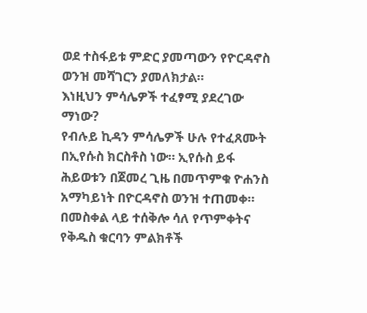ወደ ተስፋይቱ ምድር ያመጣውን የዮርዳኖስ ወንዝ መሻገርን ያመለክታል።
እነዚህን ምሳሌዎች ተፈፃሚ ያደረገው ማነው?
የብሉይ ኪዳን ምሳሌዎች ሁሉ የተፈጸሙት በኢየሱስ ክርስቶስ ነው። ኢየሱስ ይፋ ሕይወቱን በጀመረ ጊዜ በመጥምቁ ዮሐንስ አማካይነት በዮርዳኖስ ወንዝ ተጠመቀ። በመስቀል ላይ ተሰቅሎ ሳለ የጥምቀትና የቅዱስ ቁርባን ምልክቶች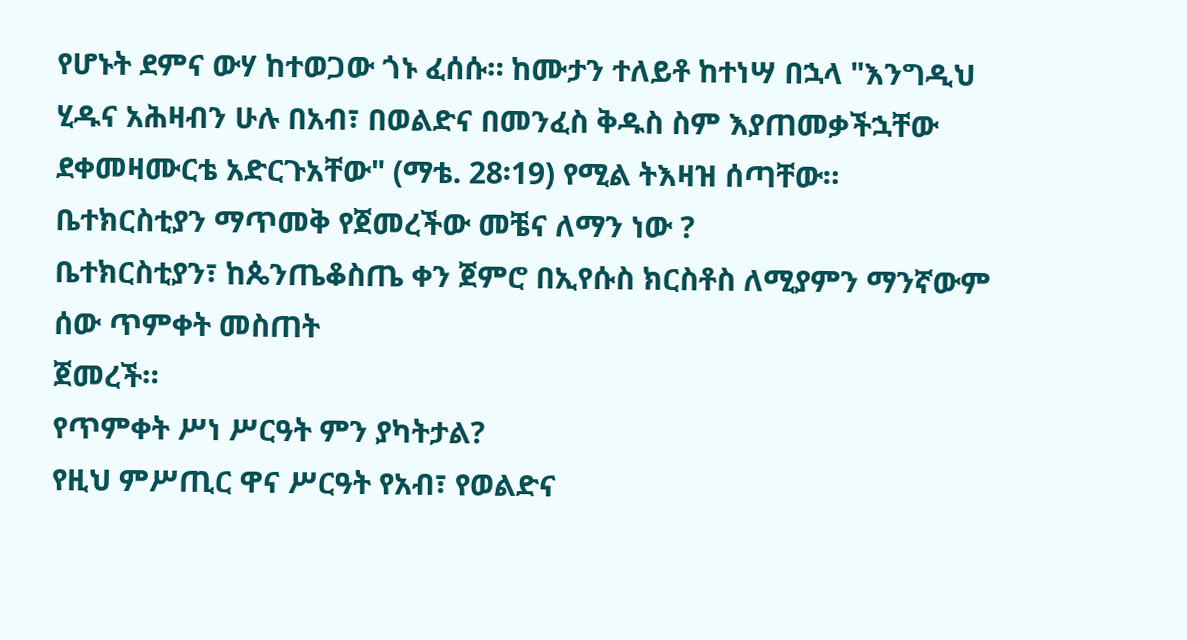የሆኑት ደምና ውሃ ከተወጋው ጎኑ ፈሰሱ። ከሙታን ተለይቶ ከተነሣ በኋላ "እንግዲህ ሂዱና አሕዛብን ሁሉ በአብ፣ በወልድና በመንፈስ ቅዱስ ስም እያጠመቃችኋቸው ደቀመዛሙርቴ አድርጉአቸው" (ማቴ. 28፡19) የሚል ትእዛዝ ሰጣቸው።
ቤተክርስቲያን ማጥመቅ የጀመረችው መቼና ለማን ነው ?
ቤተክርስቲያን፣ ከጴንጤቆስጤ ቀን ጀምሮ በኢየሱስ ክርስቶስ ለሚያምን ማንኛውም ሰው ጥምቀት መስጠት
ጀመረች።
የጥምቀት ሥነ ሥርዓት ምን ያካትታል?
የዚህ ምሥጢር ዋና ሥርዓት የአብ፣ የወልድና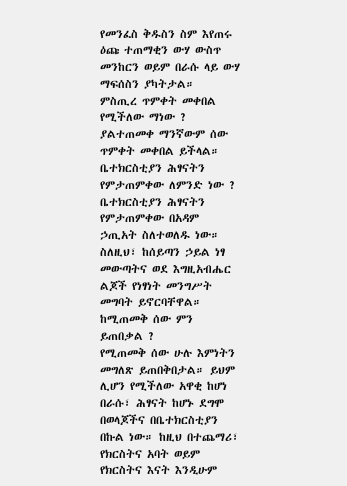የመንፈስ ቅዱስን ስም እየጠሩ ዕጩ ተጠማቂን ውሃ ውስጥ መንከርን ወይም በራሱ ላይ ውሃ ማፍሰስን ያካትታል።
ምስጢረ ጥምቀት መቀበል የሚችለው ማነው ?
ያልተጠመቀ ማንኛውም ሰው ጥምቀት መቀበል ይችላል።
ቤተክርስቲያን ሕፃናትን የምታጠምቀው ለምንድ ነው ?
ቤተክርስቲያን ሕፃናትን የምታጠምቀው በአዳም ኃጢአት ስለተወለዱ ነው። ስለዚህ፣ ከሰይጣን ኃይል ነፃ መውጣትና ወደ እግዚአብሔር ልጆች የነፃነት መንግሥት መግባት ይኖርባቸዋል።
ከሚጠመቅ ሰው ምን ይጠበቃል ?
የሚጠመቅ ሰው ሁሉ እምነትን መግለጽ ይጠበቅበታል። ይህም ሊሆን የሚችለው አዋቂ ከሆነ በራሱ፣ ሕፃናት ከሆኑ ደግሞ በወላጆችና በቤተክርስቲያን በኩል ነው። ከዚህ በተጨማሪ፣ የክርስትና አባት ወይም የክርስትና እናት እንዲሁም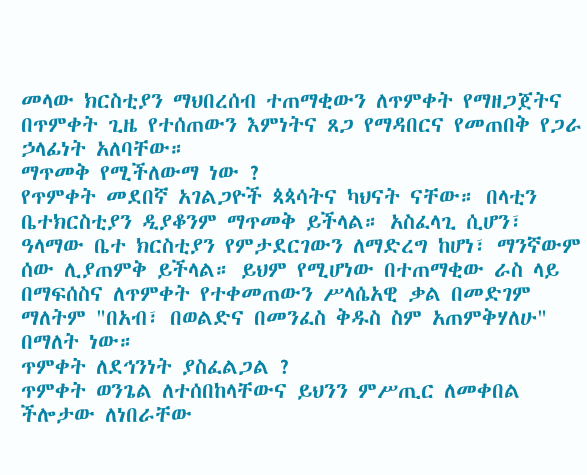መላው ክርስቲያን ማህበረሰብ ተጠማቂውን ለጥምቀት የማዘጋጀትና በጥምቀት ጊዜ የተሰጠውን እምነትና ጸጋ የማዳበርና የመጠበቅ የጋራ ኃላፊነት አለባቸው።
ማጥመቅ የሚችለውማ ነው ?
የጥምቀት መደበኛ አገልጋዮች ጳጳሳትና ካህናት ናቸው። በላቲን ቤተክርስቲያን ዲያቆንም ማጥመቅ ይችላል። አስፈላጊ ሲሆን፣ ዓላማው ቤተ ክርስቲያን የምታደርገውን ለማድረግ ከሆነ፣ ማንኛውም ሰው ሊያጠምቅ ይችላል። ይህም የሚሆነው በተጠማቂው ራስ ላይ በማፍሰስና ለጥምቀት የተቀመጠውን ሥላሴአዊ ቃል በመድገም ማለትም "በአብ፣ በወልድና በመንፈስ ቅዱስ ስም አጠምቅሃለሁ" በማለት ነው።
ጥምቀት ለደኅንነት ያስፈልጋል ?
ጥምቀት ወንጌል ለተሰበከላቸውና ይህንን ምሥጢር ለመቀበል ችሎታው ለነበራቸው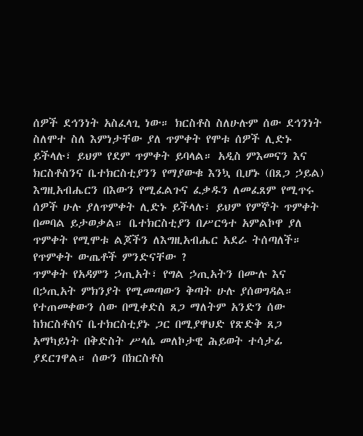ሰዎች ደኅንነት አስፈላጊ ነው። ክርስቶስ ስለሁሉም ሰው ደኅንነት ስለሞተ ስለ እምነታቸው ያለ ጥምቀት የሞቱ ሰዎች ሊድኑ ይችላሉ፣ ይህም የደም ጥምቀት ይባላል። አዲስ ምእመናን እና ክርስቶስንና ቤተክርስቲያንን የማያውቁ እንኳ ቢሆኑ (በጸጋ ኃይል) እግዚአብሔርን በእውን የሚፈልጉና ፈቃዱን ለመፈጸም የሚጥሩ ሰዎች ሁሉ ያለጥምቀት ሊድኑ ይችላሉ፣ ይህም የምኞት ጥምቀት በመባል ይታወቃል። ቤተክርስቲያን በሥርዓተ አምልኮዋ ያለ ጥምቀት የሚሞቱ ልጆችን ለእግዚአብሔር አደራ ትሰጣለች።
የጥምቀት ውጤቶች ምንድናቸው ?
ጥምቀት የአዳምን ኃጢአት፣ የግል ኃጢአትን በሙሉ እና በኃጢአት ምክንያት የሚመጣውን ቅጣት ሁሉ ያሰወግዳል። የተጠመቀውን ሰው በሚቀድስ ጸጋ ማለትም አንድን ሰው ከክርስቶስና ቤተክርስቲያኑ ጋር በሚያዋህድ የጽድቅ ጸጋ አማካይነት በቅድስት ሥላሴ መለኮታዊ ሕይወት ተሳታፊ ያደርገዋል። ሰውን በክርስቶስ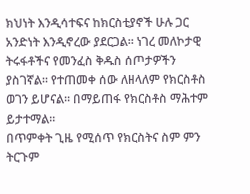ክህነት እንዲሳተፍና ከክርስቲያኖች ሁሉ ጋር አንድነት እንዲኖረው ያደርጋል። ነገረ መለኮታዊ ትሩፋቶችና የመንፈስ ቅዱስ ሰጦታዎችን ያስገኛል። የተጠመቀ ሰው ለዘላለም የክርስቶስ ወገን ይሆናል። በማይጠፋ የክርስቶስ ማሕተም ይታተማል።
በጥምቀት ጊዜ የሚሰጥ የክርስትና ስም ምን ትርጉም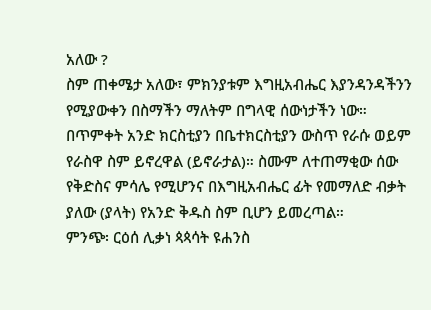አለው ?
ስም ጠቀሜታ አለው፣ ምክንያቱም እግዚአብሔር እያንዳንዳችንን የሚያውቀን በስማችን ማለትም በግላዊ ሰውነታችን ነው። በጥምቀት አንድ ክርስቲያን በቤተክርስቲያን ውስጥ የራሱ ወይም የራስዋ ስም ይኖረዋል (ይኖራታል)። ስሙም ለተጠማቂው ሰው የቅድስና ምሳሌ የሚሆንና በእግዚአብሔር ፊት የመማለድ ብቃት ያለው (ያላት) የአንድ ቅዱስ ስም ቢሆን ይመረጣል።
ምንጭ፡ ርዕሰ ሊቃነ ጳጳሳት ዩሐንስ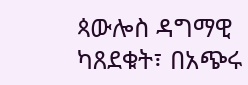ጳውሎስ ዳግማዊ ካጸደቁት፣ በአጭሩ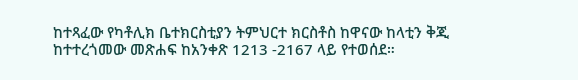ከተጻፈው የካቶሊክ ቤተክርስቲያን ትምህርተ ክርስቶስ ከዋናው ከላቲን ቅጂ ከተተረጎመው መጽሐፍ ከአንቀጽ 1213 -2167 ላይ የተወሰደ።